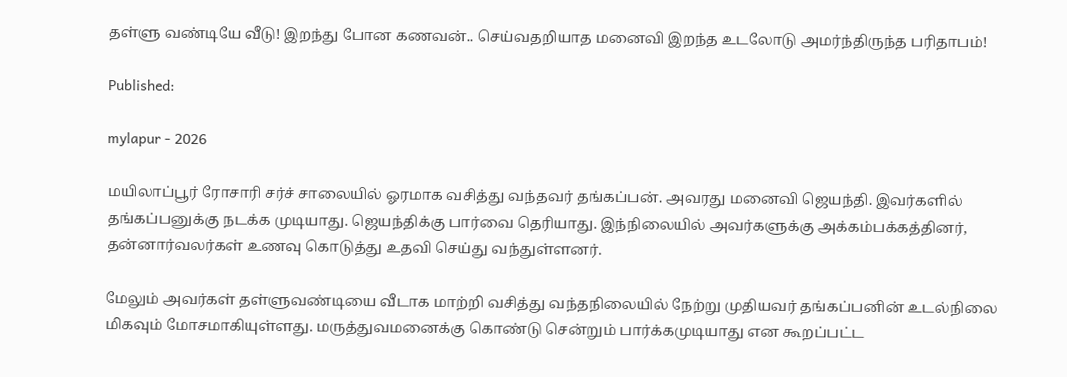தள்ளு வண்டியே வீடு! இறந்து போன கணவன்.. செய்வதறியாத மனைவி இறந்த உடலோடு அமர்ந்திருந்த பரிதாபம்!

Published:

mylapur - 2026

மயிலாப்பூர் ரோசாரி சர்ச் சாலையில் ஓரமாக வசித்து வந்தவர் தங்கப்பன். அவரது மனைவி ஜெயந்தி. இவர்களில் தங்கப்பனுக்கு நடக்க முடியாது. ஜெயந்திக்கு பார்வை தெரியாது. இந்நிலையில் அவர்களுக்கு அக்கம்பக்கத்தினர், தன்னார்வலர்கள் உணவு கொடுத்து உதவி செய்து வந்துள்ளனர்.

மேலும் அவர்கள் தள்ளுவண்டியை வீடாக மாற்றி வசித்து வந்தநிலையில் நேற்று முதியவர் தங்கப்பனின் உடல்நிலை மிகவும் மோசமாகியுள்ளது. மருத்துவமனைக்கு கொண்டு சென்றும் பார்க்கமுடியாது என கூறப்பட்ட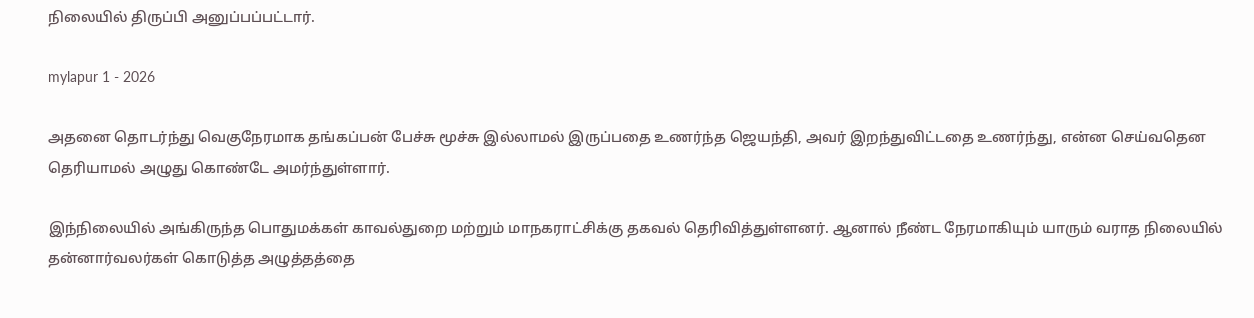நிலையில் திருப்பி அனுப்பப்பட்டார்.

mylapur 1 - 2026

அதனை தொடர்ந்து வெகுநேரமாக தங்கப்பன் பேச்சு மூச்சு இல்லாமல் இருப்பதை உணர்ந்த ஜெயந்தி, அவர் இறந்துவிட்டதை உணர்ந்து, என்ன செய்வதென தெரியாமல் அழுது கொண்டே அமர்ந்துள்ளார்.

இந்நிலையில் அங்கிருந்த பொதுமக்கள் காவல்துறை மற்றும் மாநகராட்சிக்கு தகவல் தெரிவித்துள்ளனர். ஆனால் நீண்ட நேரமாகியும் யாரும் வராத நிலையில் தன்னார்வலர்கள் கொடுத்த அழுத்தத்தை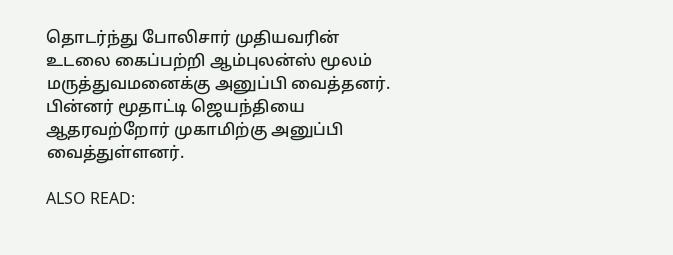தொடர்ந்து போலிசார் முதியவரின் உடலை கைப்பற்றி ஆம்புலன்ஸ் மூலம் மருத்துவமனைக்கு அனுப்பி வைத்தனர். பின்னர் மூதாட்டி ஜெயந்தியை ஆதரவற்றோர் முகாமிற்கு அனுப்பி வைத்துள்ளனர்.

ALSO READ: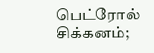பெட்ரோல் சிக்கனம்;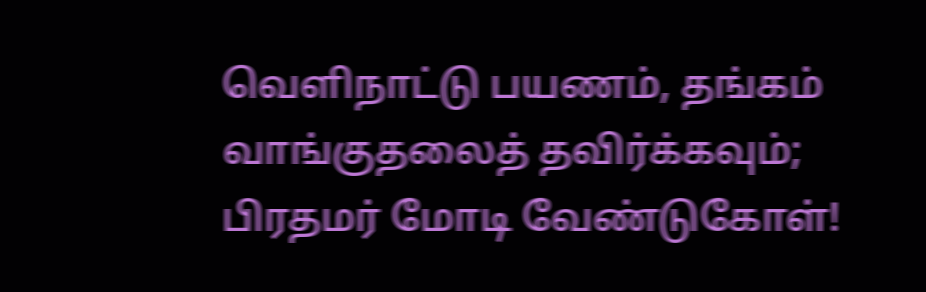வெளிநாட்டு பயணம், தங்கம் வாங்குதலைத் தவிர்க்கவும்; பிரதமர் மோடி வேண்டுகோள்!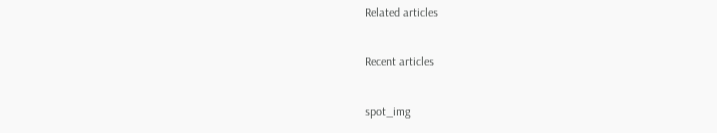Related articles

Recent articles

spot_img